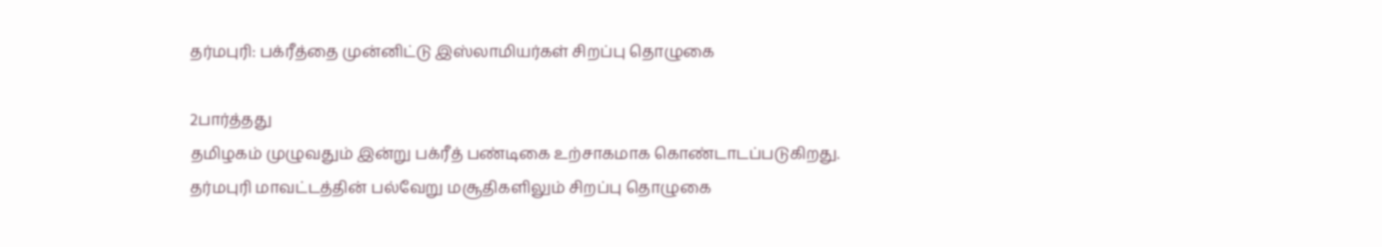தர்மபுரி: பக்ரீத்தை முன்னிட்டு இஸ்லாமியர்கள் சிறப்பு தொழுகை

2பார்த்தது
தமிழகம் முழுவதும் இன்று பக்ரீத் பண்டிகை உற்சாகமாக கொண்டாடப்படுகிறது. தர்மபுரி மாவட்டத்தின் பல்வேறு மசூதிகளிலும் சிறப்பு தொழுகை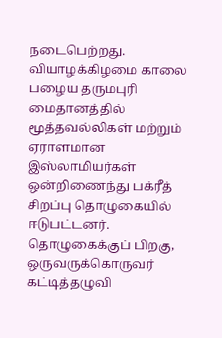நடைபெற்றது. வியாழக்கிழமை காலை பழைய தருமபுரி மைதானத்தில் மூத்தவல்லிகள் மற்றும் ஏராளமான இஸ்லாமியர்கள் ஒன்றிணைந்து பக்ரீத் சிறப்பு தொழுகையில் ஈடுபட்டனர். தொழுகைக்குப் பிறகு, ஒருவருக்கொருவர் கட்டித்தழுவி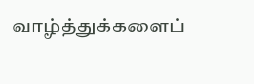வாழ்த்துக்களைப்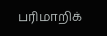பரிமாறிக்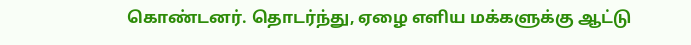கொண்டனர். தொடர்ந்து, ஏழை எளிய மக்களுக்கு ஆட்டு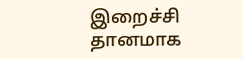இறைச்சி தானமாக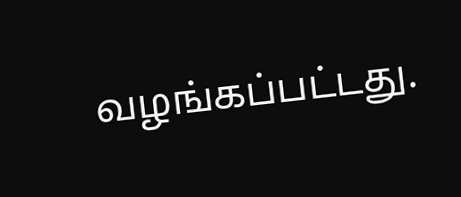வழங்கப்பட்டது.